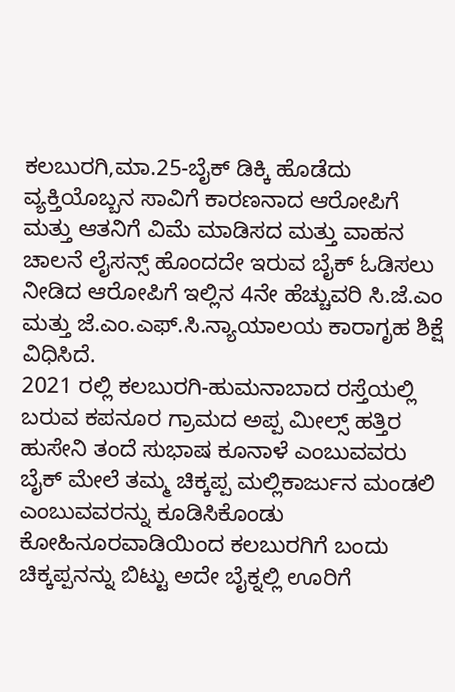ಕಲಬುರಗಿ,ಮಾ.25-ಬೈಕ್ ಡಿಕ್ಕಿ ಹೊಡೆದು ವ್ಯಕ್ತಿಯೊಬ್ಬನ ಸಾವಿಗೆ ಕಾರಣನಾದ ಆರೋಪಿಗೆ ಮತ್ತು ಆತನಿಗೆ ವಿಮೆ ಮಾಡಿಸದ ಮತ್ತು ವಾಹನ ಚಾಲನೆ ಲೈಸನ್ಸ್ ಹೊಂದದೇ ಇರುವ ಬೈಕ್ ಓಡಿಸಲು ನೀಡಿದ ಆರೋಪಿಗೆ ಇಲ್ಲಿನ 4ನೇ ಹೆಚ್ಚುವರಿ ಸಿ.ಜೆ.ಎಂ ಮತ್ತು ಜೆ.ಎಂ.ಎಫ್.ಸಿ.ನ್ಯಾಯಾಲಯ ಕಾರಾಗೃಹ ಶಿಕ್ಷೆ ವಿಧಿಸಿದೆ.
2021 ರಲ್ಲಿ ಕಲಬುರಗಿ-ಹುಮನಾಬಾದ ರಸ್ತೆಯಲ್ಲಿ ಬರುವ ಕಪನೂರ ಗ್ರಾಮದ ಅಪ್ಪ ಮೀಲ್ಸ್ ಹತ್ತಿರ ಹುಸೇನಿ ತಂದೆ ಸುಭಾಷ ಕೂನಾಳೆ ಎಂಬುವವರು ಬೈಕ್ ಮೇಲೆ ತಮ್ಮ ಚಿಕ್ಕಪ್ಪ ಮಲ್ಲಿಕಾರ್ಜುನ ಮಂಡಲಿ ಎಂಬುವವರನ್ನು ಕೂಡಿಸಿಕೊಂಡು ಕೋಹಿನೂರವಾಡಿಯಿಂದ ಕಲಬುರಗಿಗೆ ಬಂದು ಚಿಕ್ಕಪ್ಪನನ್ನು ಬಿಟ್ಟು ಅದೇ ಬೈಕ್ನಲ್ಲಿ ಊರಿಗೆ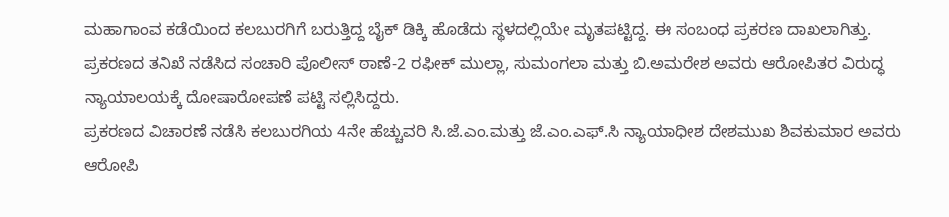ಮಹಾಗಾಂವ ಕಡೆಯಿಂದ ಕಲಬುರಗಿಗೆ ಬರುತ್ತಿದ್ದ ಬೈಕ್ ಡಿಕ್ಕಿ ಹೊಡೆದು ಸ್ಥಳದಲ್ಲಿಯೇ ಮೃತಪಟ್ಟಿದ್ದ. ಈ ಸಂಬಂಧ ಪ್ರಕರಣ ದಾಖಲಾಗಿತ್ತು. ಪ್ರಕರಣದ ತನಿಖೆ ನಡೆಸಿದ ಸಂಚಾರಿ ಪೊಲೀಸ್ ಠಾಣೆ-2 ರಫೀಕ್ ಮುಲ್ಲಾ, ಸುಮಂಗಲಾ ಮತ್ತು ಬಿ.ಅಮರೇಶ ಅವರು ಆರೋಪಿತರ ವಿರುದ್ಧ ನ್ಯಾಯಾಲಯಕ್ಕೆ ದೋಷಾರೋಪಣೆ ಪಟ್ಟಿ ಸಲ್ಲಿಸಿದ್ದರು.
ಪ್ರಕರಣದ ವಿಚಾರಣೆ ನಡೆಸಿ ಕಲಬುರಗಿಯ 4ನೇ ಹೆಚ್ಚುವರಿ ಸಿ.ಜೆ.ಎಂ.ಮತ್ತು ಜೆ.ಎಂ.ಎಫ್.ಸಿ ನ್ಯಾಯಾಧೀಶ ದೇಶಮುಖ ಶಿವಕುಮಾರ ಅವರು ಆರೋಪಿ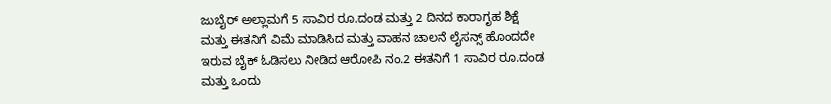ಜುಬೈರ್ ಅಲ್ಲಾಮಗೆ 5 ಸಾವಿರ ರೂ.ದಂಡ ಮತ್ತು 2 ದಿನದ ಕಾರಾಗೃಹ ಶಿಕ್ಷೆ ಮತ್ತು ಈತನಿಗೆ ವಿಮೆ ಮಾಡಿಸಿದ ಮತ್ತು ವಾಹನ ಚಾಲನೆ ಲೈಸನ್ಸ್ ಹೊಂದದೇ ಇರುವ ಬೈಕ್ ಓಡಿಸಲು ನೀಡಿದ ಆರೋಪಿ ನಂ.2 ಈತನಿಗೆ 1 ಸಾವಿರ ರೂ.ದಂಡ ಮತ್ತು ಒಂದು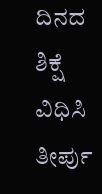ದಿನದ ಶಿಕ್ಷೆ ವಿಧಿಸಿ ತೀರ್ಪು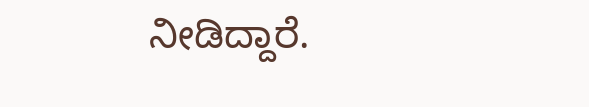ನೀಡಿದ್ದಾರೆ.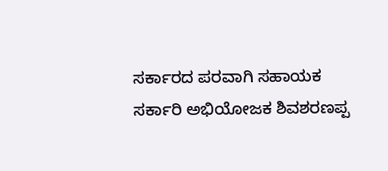ಸರ್ಕಾರದ ಪರವಾಗಿ ಸಹಾಯಕ ಸರ್ಕಾರಿ ಅಭಿಯೋಜಕ ಶಿವಶರಣಪ್ಪ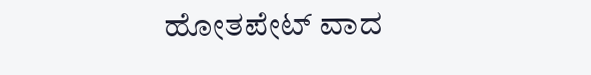ಹೋತಪೇಟ್ ವಾದ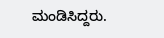ಮಂಡಿಸಿದ್ದರು.